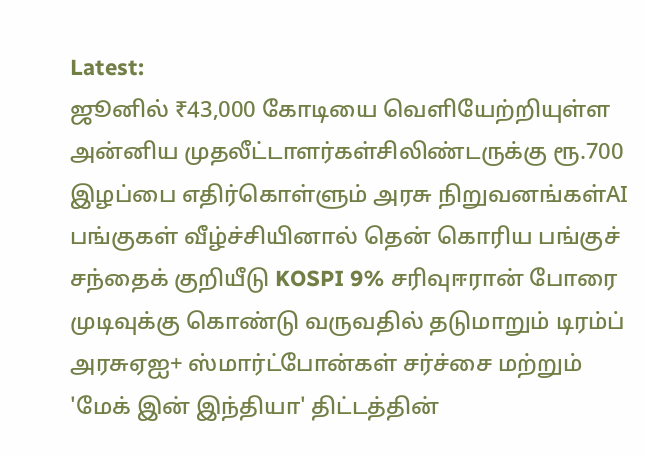Latest:
ஜூனில் ₹43,000 கோடியை வெளியேற்றியுள்ள அன்னிய முதலீட்டாளர்கள்சிலிண்டருக்கு ரூ.700 இழப்பை எதிர்கொள்ளும் அரசு நிறுவனங்கள்AI பங்குகள் வீழ்ச்சியினால் தென் கொரிய பங்குச் சந்தைக் குறியீடு KOSPI 9% சரிவுஈரான் போரை முடிவுக்கு கொண்டு வருவதில் தடுமாறும் டிரம்ப் அரசுஏஐ+ ஸ்மார்ட்போன்கள் சர்ச்சை மற்றும் 'மேக் இன் இந்தியா' திட்டத்தின்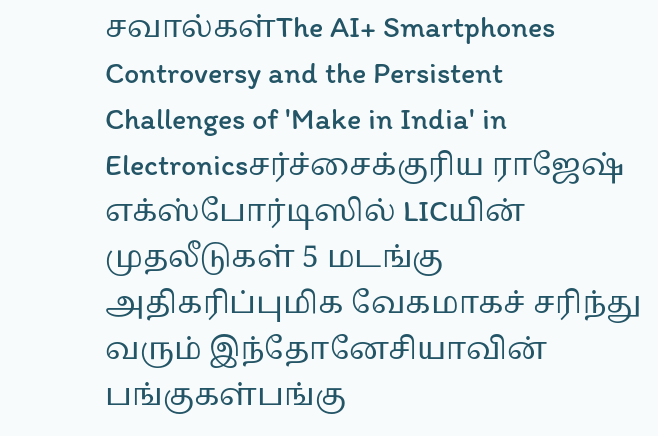சவால்கள்The AI+ Smartphones Controversy and the Persistent Challenges of 'Make in India' in Electronicsசர்ச்சைக்குரிய ராஜேஷ் எக்ஸ்போர்டிஸில் LICயின் முதலீடுகள் 5 மடங்கு அதிகரிப்புமிக வேகமாகச் சரிந்து வரும் இந்தோனேசியாவின் பங்குகள்பங்கு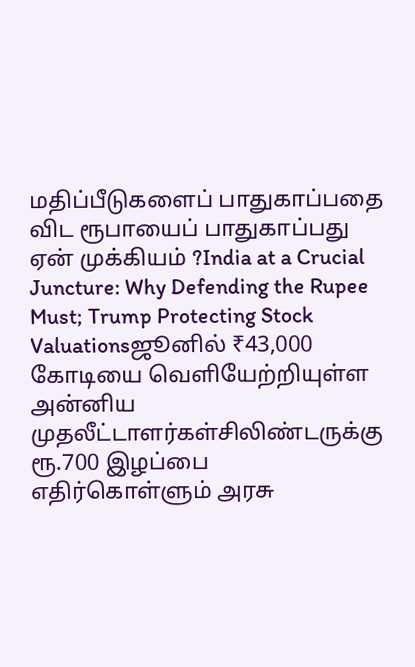மதிப்பீடுகளைப் பாதுகாப்பதை விட ரூபாயைப் பாதுகாப்பது ஏன் முக்கியம் ?India at a Crucial Juncture: Why Defending the Rupee Must; Trump Protecting Stock Valuationsஜூனில் ₹43,000 கோடியை வெளியேற்றியுள்ள அன்னிய முதலீட்டாளர்கள்சிலிண்டருக்கு ரூ.700 இழப்பை எதிர்கொள்ளும் அரசு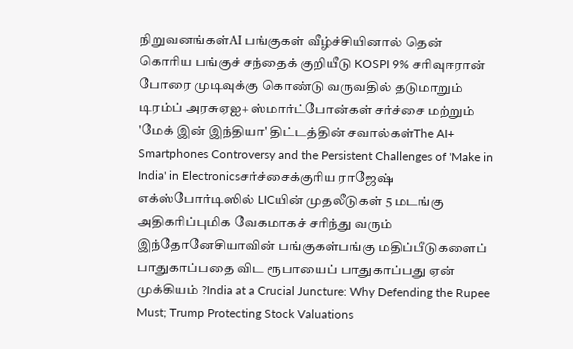நிறுவனங்கள்AI பங்குகள் வீழ்ச்சியினால் தென் கொரிய பங்குச் சந்தைக் குறியீடு KOSPI 9% சரிவுஈரான் போரை முடிவுக்கு கொண்டு வருவதில் தடுமாறும் டிரம்ப் அரசுஏஐ+ ஸ்மார்ட்போன்கள் சர்ச்சை மற்றும் 'மேக் இன் இந்தியா' திட்டத்தின் சவால்கள்The AI+ Smartphones Controversy and the Persistent Challenges of 'Make in India' in Electronicsசர்ச்சைக்குரிய ராஜேஷ் எக்ஸ்போர்டிஸில் LICயின் முதலீடுகள் 5 மடங்கு அதிகரிப்புமிக வேகமாகச் சரிந்து வரும் இந்தோனேசியாவின் பங்குகள்பங்கு மதிப்பீடுகளைப் பாதுகாப்பதை விட ரூபாயைப் பாதுகாப்பது ஏன் முக்கியம் ?India at a Crucial Juncture: Why Defending the Rupee Must; Trump Protecting Stock Valuations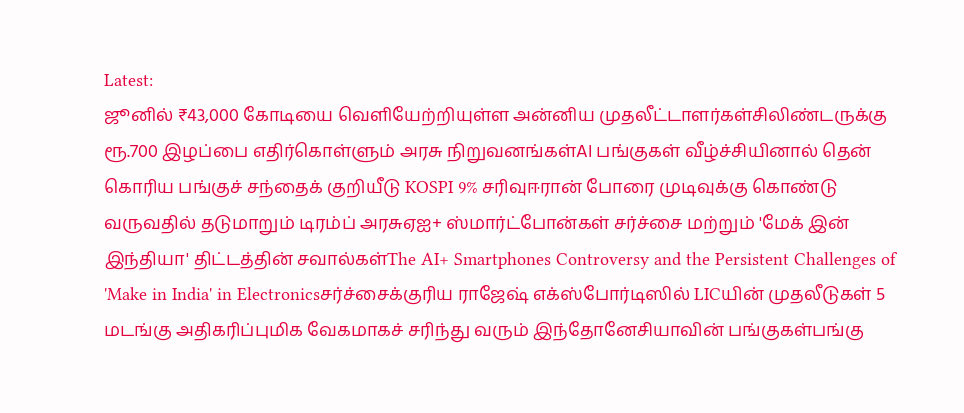Latest:
ஜூனில் ₹43,000 கோடியை வெளியேற்றியுள்ள அன்னிய முதலீட்டாளர்கள்சிலிண்டருக்கு ரூ.700 இழப்பை எதிர்கொள்ளும் அரசு நிறுவனங்கள்AI பங்குகள் வீழ்ச்சியினால் தென் கொரிய பங்குச் சந்தைக் குறியீடு KOSPI 9% சரிவுஈரான் போரை முடிவுக்கு கொண்டு வருவதில் தடுமாறும் டிரம்ப் அரசுஏஐ+ ஸ்மார்ட்போன்கள் சர்ச்சை மற்றும் 'மேக் இன் இந்தியா' திட்டத்தின் சவால்கள்The AI+ Smartphones Controversy and the Persistent Challenges of 'Make in India' in Electronicsசர்ச்சைக்குரிய ராஜேஷ் எக்ஸ்போர்டிஸில் LICயின் முதலீடுகள் 5 மடங்கு அதிகரிப்புமிக வேகமாகச் சரிந்து வரும் இந்தோனேசியாவின் பங்குகள்பங்கு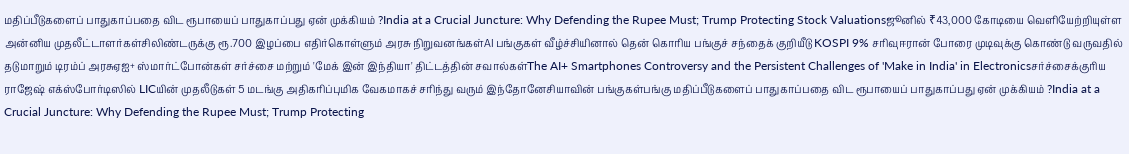மதிப்பீடுகளைப் பாதுகாப்பதை விட ரூபாயைப் பாதுகாப்பது ஏன் முக்கியம் ?India at a Crucial Juncture: Why Defending the Rupee Must; Trump Protecting Stock Valuationsஜூனில் ₹43,000 கோடியை வெளியேற்றியுள்ள அன்னிய முதலீட்டாளர்கள்சிலிண்டருக்கு ரூ.700 இழப்பை எதிர்கொள்ளும் அரசு நிறுவனங்கள்AI பங்குகள் வீழ்ச்சியினால் தென் கொரிய பங்குச் சந்தைக் குறியீடு KOSPI 9% சரிவுஈரான் போரை முடிவுக்கு கொண்டு வருவதில் தடுமாறும் டிரம்ப் அரசுஏஐ+ ஸ்மார்ட்போன்கள் சர்ச்சை மற்றும் 'மேக் இன் இந்தியா' திட்டத்தின் சவால்கள்The AI+ Smartphones Controversy and the Persistent Challenges of 'Make in India' in Electronicsசர்ச்சைக்குரிய ராஜேஷ் எக்ஸ்போர்டிஸில் LICயின் முதலீடுகள் 5 மடங்கு அதிகரிப்புமிக வேகமாகச் சரிந்து வரும் இந்தோனேசியாவின் பங்குகள்பங்கு மதிப்பீடுகளைப் பாதுகாப்பதை விட ரூபாயைப் பாதுகாப்பது ஏன் முக்கியம் ?India at a Crucial Juncture: Why Defending the Rupee Must; Trump Protecting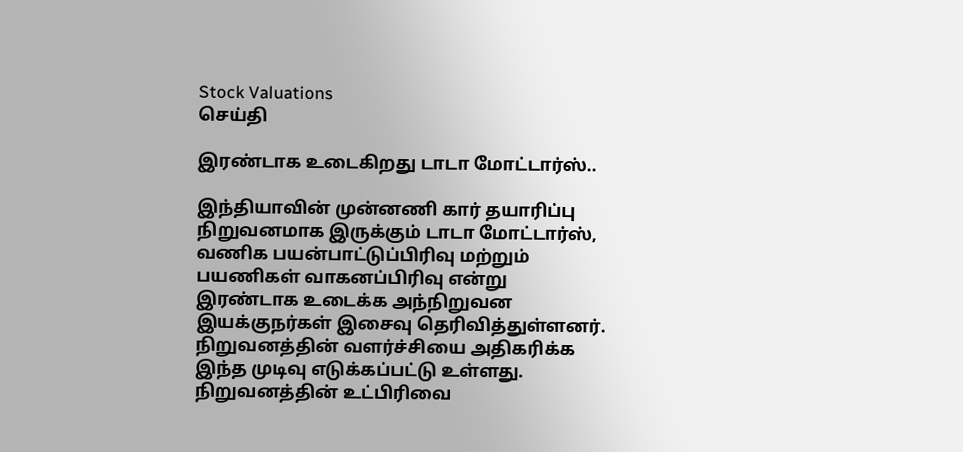Stock Valuations
செய்தி

இரண்டாக உடைகிறது டாடா மோட்டார்ஸ்..

இந்தியாவின் முன்னணி கார் தயாரிப்பு நிறுவனமாக இருக்கும் டாடா மோட்டார்ஸ், வணிக பயன்பாட்டுப்பிரிவு மற்றும் பயணிகள் வாகனப்பிரிவு என்று இரண்டாக உடைக்க அந்நிறுவன இயக்குநர்கள் இசைவு தெரிவித்துள்ளனர். நிறுவனத்தின் வளர்ச்சியை அதிகரிக்க இந்த முடிவு எடுக்கப்பட்டு உள்ளது. நிறுவனத்தின் உட்பிரிவை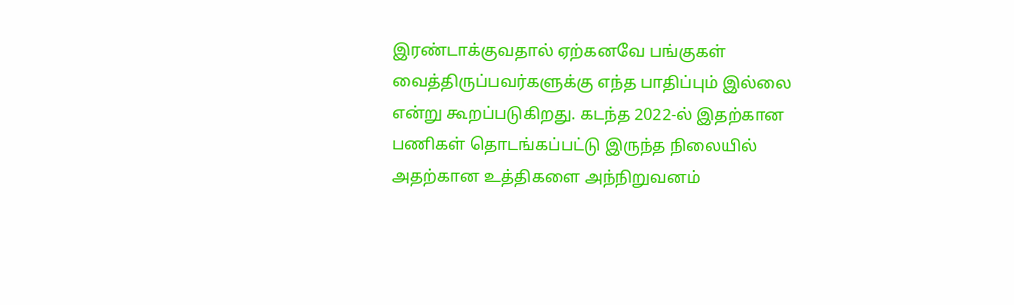இரண்டாக்குவதால் ஏற்கனவே பங்குகள் வைத்திருப்பவர்களுக்கு எந்த பாதிப்பும் இல்லை என்று கூறப்படுகிறது. கடந்த 2022-ல் இதற்கான பணிகள் தொடங்கப்பட்டு இருந்த நிலையில் அதற்கான உத்திகளை அந்நிறுவனம்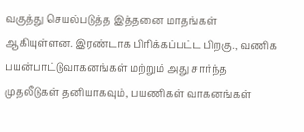வகுத்து செயல்படுத்த இத்தனை மாதங்கள் ஆகியுள்ளன. இரண்டாக பிரிக்கப்பட்ட பிறகு., வணிக பயன்பாட்டுவாகனங்கள் மற்றும் அது சார்ந்த முதலீடுகள் தனியாகவும், பயணிகள் வாகனங்கள்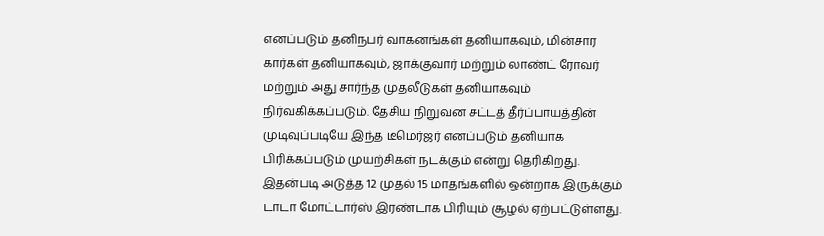எனப்படும் தனிநபர் வாகனங்கள் தனியாகவும், மின்சார கார்கள் தனியாகவும், ஜாக்குவார் மற்றும் லாண்ட் ரோவர் மற்றும் அது சார்ந்த முதலீடுகள் தனியாகவும் நிர்வகிக்கப்படும். தேசிய நிறுவன சட்டத் தீர்ப்பாயத்தின் முடிவுப்படியே இந்த டீமெர்ஜர் எனப்படும் தனியாக பிரிக்கப்படும் முயற்சிகள் நடக்கும் என்று தெரிகிறது. இதன்படி அடுத்த 12 முதல் 15 மாதங்களில் ஒன்றாக இருக்கும் டாடா மோட்டார்ஸ் இரண்டாக பிரியும் சூழல் ஏற்பட்டுள்ளது.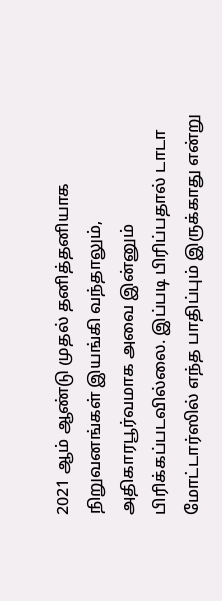2021 ஆம் ஆண்டு முதல் தனித்தனியாக நிறுவனங்கள் இயங்கி வந்தாலும், அதிகாரபூர்வமாக அவை இன்னும் பிரிக்கப்படவில்லை. இப்படி பிரிப்பதால் டாடா மோட்டார்ஸில் எந்த பாதிப்பும் இருக்காது என்று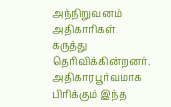அந்நிறுவனம் அதிகாரிகள் கருத்து தெரிவிக்கின்றனர். அதிகாரபூர்வமாக பிரிக்கும் இந்த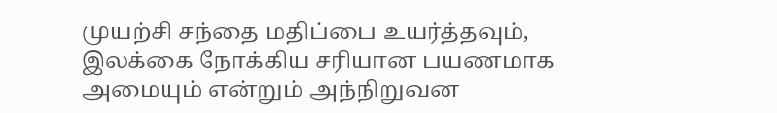முயற்சி சந்தை மதிப்பை உயர்த்தவும், இலக்கை நோக்கிய சரியான பயணமாக அமையும் என்றும் அந்நிறுவன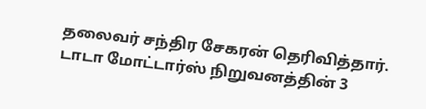தலைவர் சந்திர சேகரன் தெரிவித்தார். டாடா மோட்டார்ஸ் நிறுவனத்தின் 3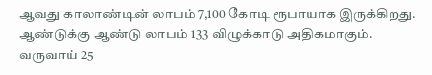ஆவது காலாண்டின் லாபம் 7,100 கோடி ரூபாயாக இருக்கிறது. ஆண்டுக்கு ஆண்டு லாபம் 133 விழுக்காடு அதிகமாகும். வருவாய் 25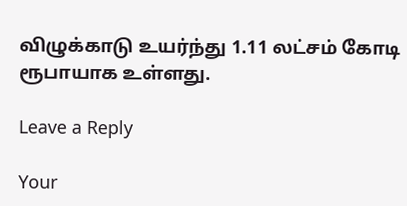விழுக்காடு உயர்ந்து 1.11 லட்சம் கோடி ரூபாயாக உள்ளது.

Leave a Reply

Your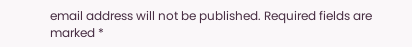email address will not be published. Required fields are marked *